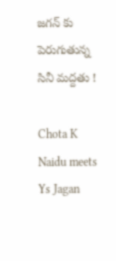జగన్ కు పెరుగుతున్న సినీ మద్దతు !

Chota K Naidu meets Ys Jagan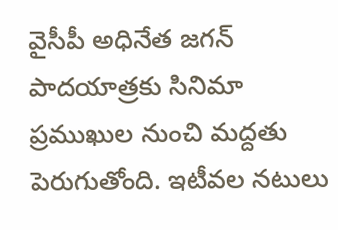వైసీపీ అధినేత జగన్ పాదయాత్రకు సినిమా ప్రముఖుల నుంచి మద్దతు పెరుగుతోంది. ఇటీవల నటులు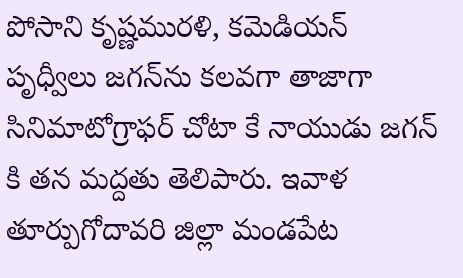పోసాని కృష్ణమురళి, కమెడియన్ పృధ్వీలు జగన్‌ను కలవగా తాజాగా సినిమాటోగ్రాఫర్ చోటా కే నాయుడు జగన్ కి తన మద్దతు తెలిపారు. ఇవాళ తూర్పుగోదావరి జిల్లా మండపేట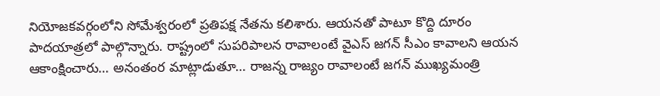నియోజకవర్గంలోని సోమేశ్వరంలో ప్రతిపక్ష నేతను కలిశారు. ఆయనతో పాటూ కొద్ది దూరం పాదయాత్రలో పాల్గొన్నారు. రాష్ట్రంలో సుపరిపాలన రావాలంటే వైఎస్ జగన్ సీఎం కావాలని ఆయన ఆకాంక్షించారు… అనంతంర మాట్లాడుతూ… రాజన్న రాజ్యం రావాలంటే జగన్ ముఖ్యమంత్రి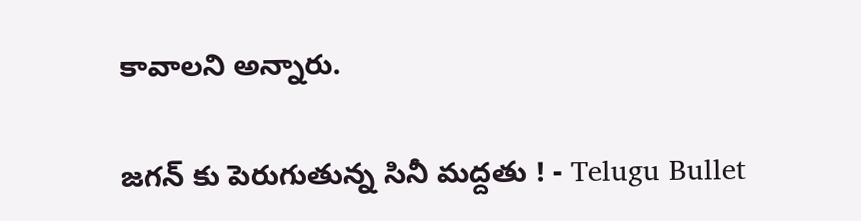కావాలని అన్నారు.

జగన్ కు పెరుగుతున్న సినీ మద్దతు ! - Telugu Bullet